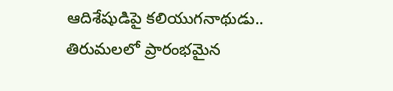ఆదిశేషుడిపై కలియుగనాథుడు.. తిరుమలలో ప్రారంభమైన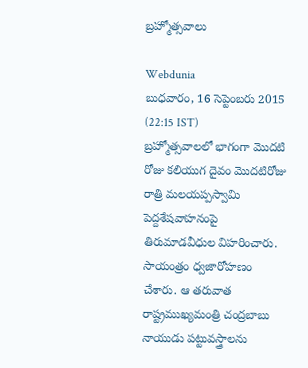బ్రహ్మోత్సవాలు

Webdunia
బుధవారం, 16 సెప్టెంబరు 2015 (22:15 IST)
బ్రహ్మోత్సవాలలో భాగంగా మొదటి రోజు కలియుగ దైవం మొదటిరోజు రాత్రి మలయప్పస్వామి పెద్దశేషవాహనంపై తిరుమాడవీధుల విహరించారు. సాయంత్రం ధ్వజారోహణం చేశారు. ఆ తరువాత రాష్ట్రముఖ్యమంత్రి చంద్రబాబు నాయుడు పట్టువస్త్రాలను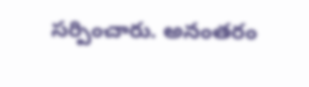సర్పించారు. అనంతరం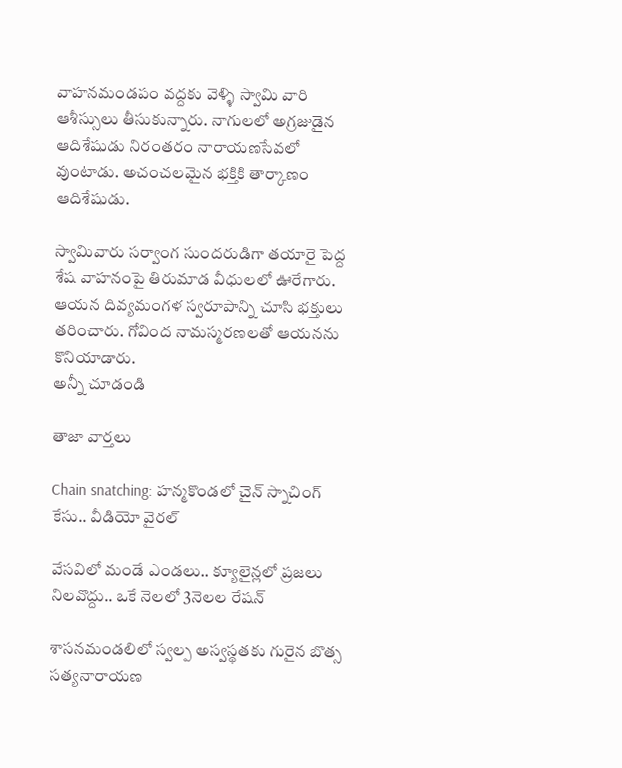వాహనమండపం వద్దకు వెళ్ళి స్వామి వారి ఆశీస్సులు తీసుకున్నారు. నాగులలో అగ్రజుడైన ఆదిశేషుడు నిరంతరం నారాయణసేవలో వుంటాడు. అచంచలమైన భక్తికి తార్కాణం ఆదిశేషుడు.

స్వామివారు సర్వాంగ సుందరుడిగా తయారై పెద్ద శేష వాహనంపై తిరుమాడ వీధులలో ఊరేగారు. ఆయన దివ్యమంగళ స్వరూపాన్ని చూసి భక్తులు తరించారు. గోవింద నామస్మరణలతో ఆయనను కొనియాడారు.
అన్నీ చూడండి

తాజా వార్తలు

Chain snatching: హన్మకొండలో చైన్ స్నాచింగ్ కేసు.. వీడియో వైరల్

వేసవిలో మండే ఎండలు.. క్యూలైన్లలో ప్రజలు నిలవొద్దు.. ఒకే నెలలో 3నెలల రేషన్

శాసనమండలిలో స్వల్ప అస్వస్థతకు గురైన బొత్స సత్యనారాయణ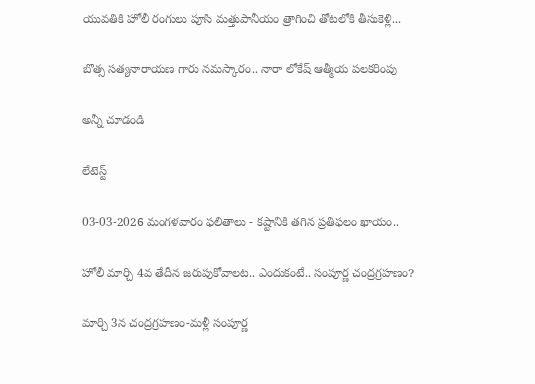యువతికి హోలీ రంగులు పూసి మత్తుపానీయం త్రాగించి తోటలోకి తీసుకెళ్లి...

బొత్స సత్యనారాయణ గారు నమస్కారం.. నారా లోకేష్ ఆత్మీయ పలకరింపు

అన్నీ చూడండి

లేటెస్ట్

03-03-2026 మంగళవారం ఫలితాలు - కష్టానికి తగిన ప్రతిఫలం ఖాయం..

హోలీ మార్చి 4వ తేదీన జరుపుకోవాలట.. ఎందుకంటే.. సంపూర్ణ చంద్రగ్రహణం?

మార్చి 3న చంద్రగ్రహణం-మళ్లీ సంపూర్ణ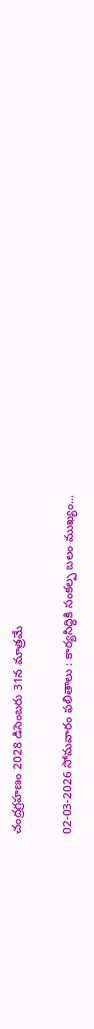చంద్రగ్రహణం 2028 డిసెంబరు 31న మాత్రమే

02-03-2026 సోమవారం ఫలితాలు : కార్యసిద్ధికి సంకల్ప బలం ముఖ్యం...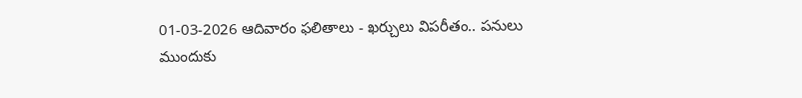01-03-2026 ఆదివారం ఫలితాలు - ఖర్చులు విపరీతం.. పనులు ముందుకు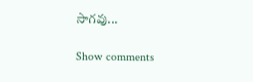సాగవు...

Show comments